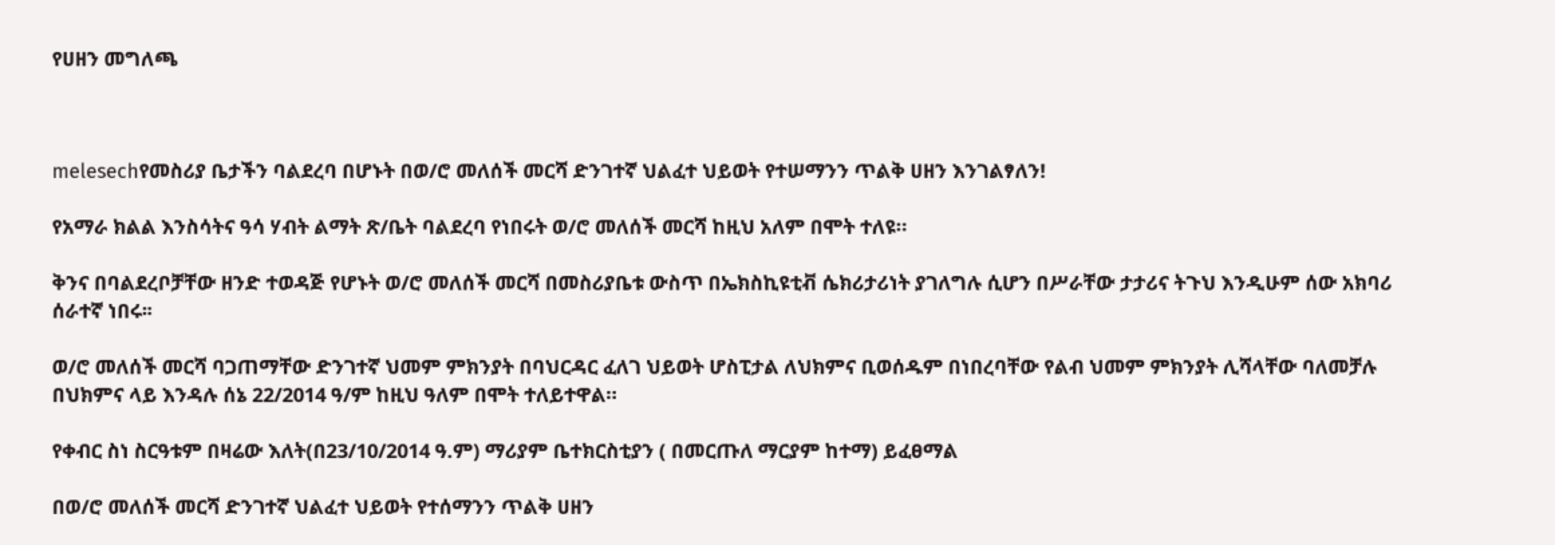የሀዘን መግለጫ



melesechየመስሪያ ቤታችን ባልደረባ በሆኑት በወ/ሮ መለሰች መርሻ ድንገተኛ ህልፈተ ህይወት የተሠማንን ጥልቅ ሀዘን እንገልፃለን!

የአማራ ክልል እንስሳትና ዓሳ ሃብት ልማት ጽ/ቤት ባልደረባ የነበሩት ወ/ሮ መለሰች መርሻ ከዚህ አለም በሞት ተለዩ።

ቅንና በባልደረቦቻቸው ዘንድ ተወዳጅ የሆኑት ወ/ሮ መለሰች መርሻ በመስሪያቤቱ ውስጥ በኤክስኪዩቲቭ ሴክሪታሪነት ያገለግሉ ሲሆን በሥራቸው ታታሪና ትጉህ እንዲሁም ሰው አክባሪ ሰራተኛ ነበሩ፡፡

ወ/ሮ መለሰች መርሻ ባጋጠማቸው ድንገተኛ ህመም ምክንያት በባህርዳር ፈለገ ህይወት ሆስፒታል ለህክምና ቢወሰዱም በነበረባቸው የልብ ህመም ምክንያት ሊሻላቸው ባለመቻሉ በህክምና ላይ እንዳሉ ሰኔ 22/2014 ዓ/ም ከዚህ ዓለም በሞት ተለይተዋል።

የቀብር ስነ ስርዓቱም በዛሬው እለት(በ23/10/2014 ዓ.ም) ማሪያም ቤተክርስቲያን ( በመርጡለ ማርያም ከተማ) ይፈፀማል

በወ/ሮ መለሰች መርሻ ድንገተኛ ህልፈተ ህይወት የተሰማንን ጥልቅ ሀዘን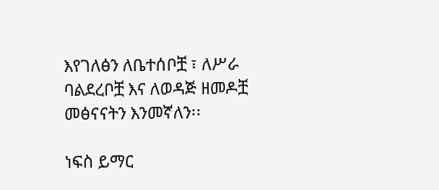እየገለፅን ለቤተሰቦቿ ፣ ለሥራ ባልደረቦቿ እና ለወዳጅ ዘመዶቿ መፅናናትን እንመኛለን፡፡

ነፍስ ይማር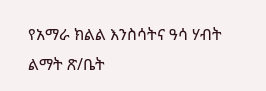የአማራ ክልል እንስሳትና ዓሳ ሃብት ልማት ጽ/ቤት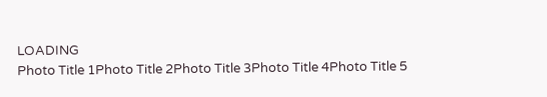LOADING
Photo Title 1Photo Title 2Photo Title 3Photo Title 4Photo Title 5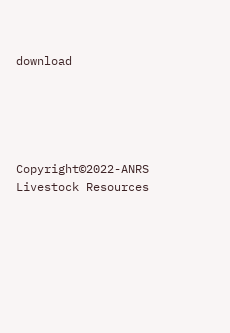download





Copyright©2022-ANRS Livestock Resources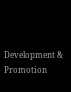Development & Promotion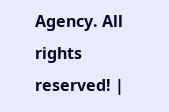Agency. All rights reserved! |